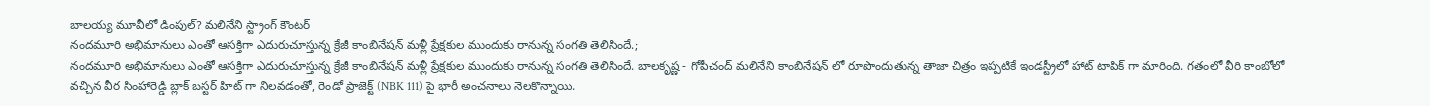బాలయ్య మూవీలో డింపుల్? మలినేని స్ట్రాంగ్ కౌంటర్
నందమూరి అభిమానులు ఎంతో ఆసక్తిగా ఎదురుచూస్తున్న క్రేజీ కాంబినేషన్ మళ్లీ ప్రేక్షకుల ముందుకు రానున్న సంగతి తెలిసిందే.;
నందమూరి అభిమానులు ఎంతో ఆసక్తిగా ఎదురుచూస్తున్న క్రేజీ కాంబినేషన్ మళ్లీ ప్రేక్షకుల ముందుకు రానున్న సంగతి తెలిసిందే. బాలకృష్ణ - గోపీచంద్ మలినేని కాంబినేషన్ లో రూపొందుతున్న తాజా చిత్రం ఇప్పటికే ఇండస్ట్రీలో హాట్ టాపిక్ గా మారింది. గతంలో వీరి కాంబోలో వచ్చిన వీర సింహారెడ్డి బ్లాక్ బస్టర్ హిట్ గా నిలవడంతో, రెండో ప్రాజెక్ట్ (NBK 111) పై భారీ అంచనాలు నెలకొన్నాయి.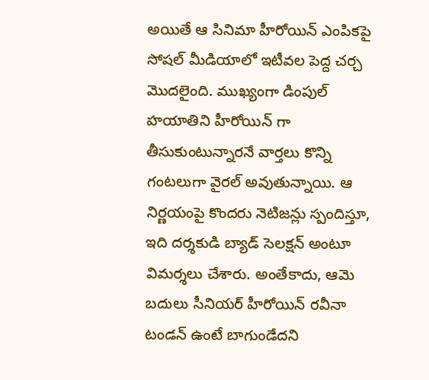అయితే ఆ సినిమా హీరోయిన్ ఎంపికపై సోషల్ మీడియాలో ఇటీవల పెద్ద చర్చ మొదలైంది. ముఖ్యంగా డింపుల్ హయాతిని హీరోయిన్ గా తీసుకుంటున్నారనే వార్తలు కొన్ని గంటలుగా వైరల్ అవుతున్నాయి. ఆ నిర్ణయంపై కొందరు నెటిజన్లు స్పందిస్తూ, ఇది దర్శకుడి బ్యాడ్ సెలక్షన్ అంటూ విమర్శలు చేశారు. అంతేకాదు, ఆమె బదులు సీనియర్ హీరోయిన్ రవీనా టండన్ ఉంటే బాగుండేదని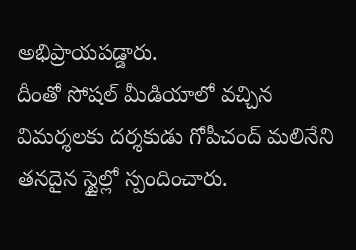అభిప్రాయపడ్డారు.
దీంతో సోషల్ మీడియాలో వచ్చిన విమర్శలకు దర్శకుడు గోపీచంద్ మలినేని తనదైన స్టైల్లో స్పందించారు.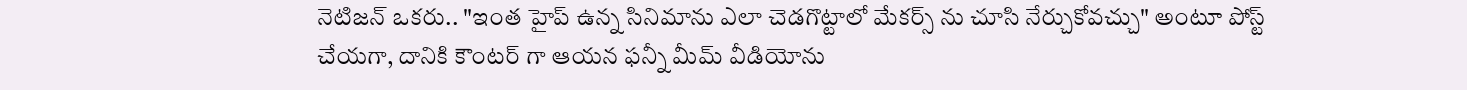నెటిజన్ ఒకరు.. "ఇంత హైప్ ఉన్న సినిమాను ఎలా చెడగొట్టాలో మేకర్స్ ను చూసి నేర్చుకోవచ్చు" అంటూ పోస్ట్ చేయగా, దానికి కౌంటర్ గా ఆయన ఫన్నీ మీమ్ వీడియోను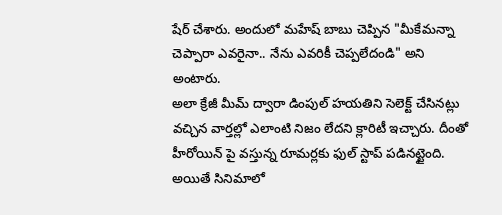షేర్ చేశారు. అందులో మహేష్ బాబు చెప్పిన "మీకేమన్నా చెప్పారా ఎవరైనా.. నేను ఎవరికీ చెప్పలేదండి" అని అంటారు.
అలా క్రేజీ మీమ్ ద్వారా డింపుల్ హయతిని సెలెక్ట్ చేసినట్లు వచ్చిన వార్తల్లో ఎలాంటి నిజం లేదని క్లారిటీ ఇచ్చారు. దీంతో హీరోయిన్ పై వస్తున్న రూమర్లకు ఫుల్ స్టాప్ పడినట్టైంది. అయితే సినిమాలో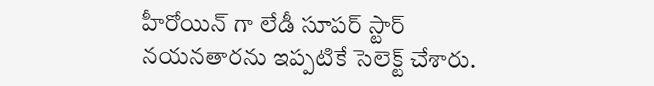హీరోయిన్ గా లేడీ సూపర్ స్టార్ నయనతారను ఇప్పటికే సెలెక్ట్ చేశారు.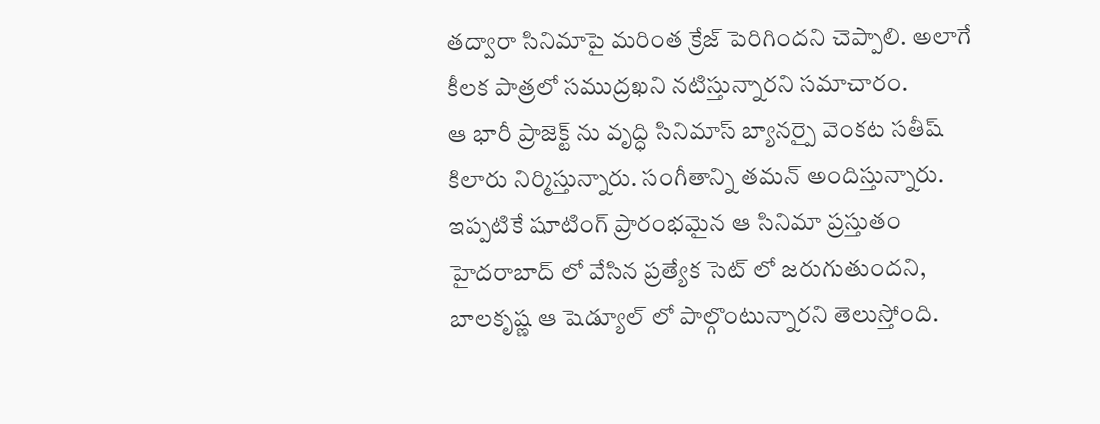తద్వారా సినిమాపై మరింత క్రేజ్ పెరిగిందని చెప్పాలి. అలాగే కీలక పాత్రలో సముద్రఖని నటిస్తున్నారని సమాచారం.
ఆ భారీ ప్రాజెక్ట్ ను వృద్ధి సినిమాస్ బ్యానర్పై వెంకట సతీష్ కిలారు నిర్మిస్తున్నారు. సంగీతాన్ని తమన్ అందిస్తున్నారు. ఇప్పటికే షూటింగ్ ప్రారంభమైన ఆ సినిమా ప్రస్తుతం హైదరాబాద్ లో వేసిన ప్రత్యేక సెట్ లో జరుగుతుందని, బాలకృష్ణ ఆ షెడ్యూల్ లో పాల్గొంటున్నారని తెలుస్తోంది.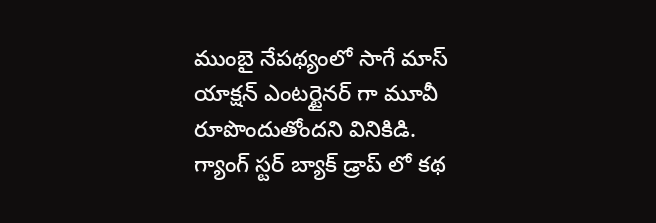ముంబై నేపథ్యంలో సాగే మాస్ యాక్షన్ ఎంటర్టైనర్ గా మూవీ రూపొందుతోందని వినికిడి.
గ్యాంగ్ స్టర్ బ్యాక్ డ్రాప్ లో కథ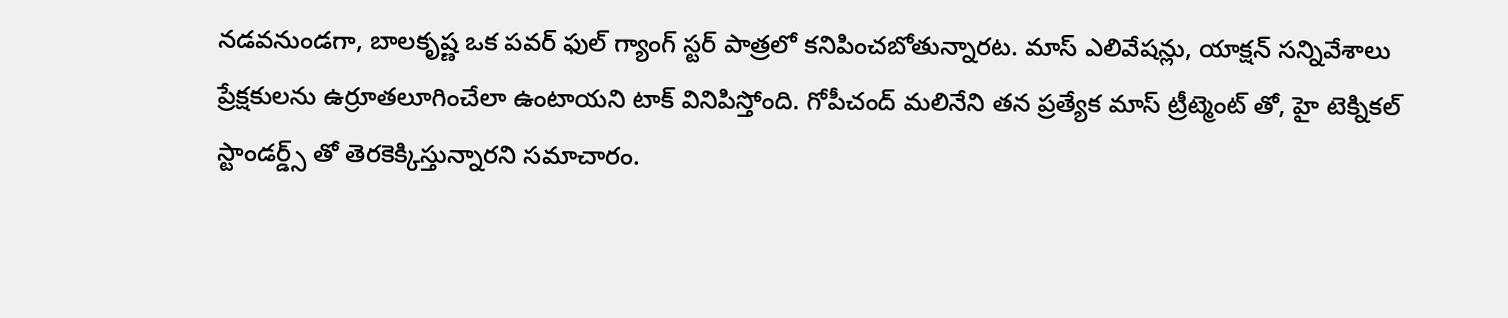నడవనుండగా, బాలకృష్ణ ఒక పవర్ ఫుల్ గ్యాంగ్ స్టర్ పాత్రలో కనిపించబోతున్నారట. మాస్ ఎలివేషన్లు, యాక్షన్ సన్నివేశాలు ప్రేక్షకులను ఉర్రూతలూగించేలా ఉంటాయని టాక్ వినిపిస్తోంది. గోపీచంద్ మలినేని తన ప్రత్యేక మాస్ ట్రీట్మెంట్ తో, హై టెక్నికల్ స్టాండర్డ్స్ తో తెరకెక్కిస్తున్నారని సమాచారం.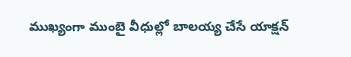ముఖ్యంగా ముంబై వీధుల్లో బాలయ్య చేసే యాక్షన్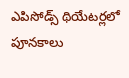ఎపిసోడ్స్ థియేటర్లలో పూనకాలు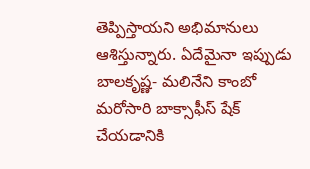తెప్పిస్తాయని అభిమానులు ఆశిస్తున్నారు. ఏదేమైనా ఇప్పుడు బాలకృష్ణ- మలినేని కాంబో మరోసారి బాక్సాఫీస్ షేక్ చేయడానికి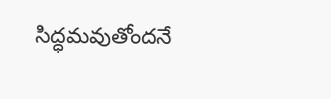సిద్ధమవుతోందనే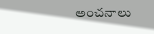అంచనాలు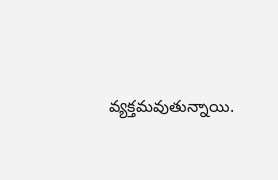వ్యక్తమవుతున్నాయి.